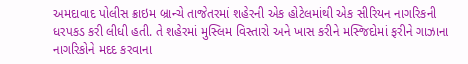અમદાવાદ પોલીસ ક્રાઇમ બ્રાન્ચે તાજેતરમાં શહેરની એક હોટેલમાંથી એક સીરિયન નાગરિકની ધરપકડ કરી લીધી હતી. તે શહેરમાં મુસ્લિમ વિસ્તારો અને ખાસ કરીને મસ્જિદોમાં ફરીને ગાઝાના નાગરિકોને મદદ કરવાના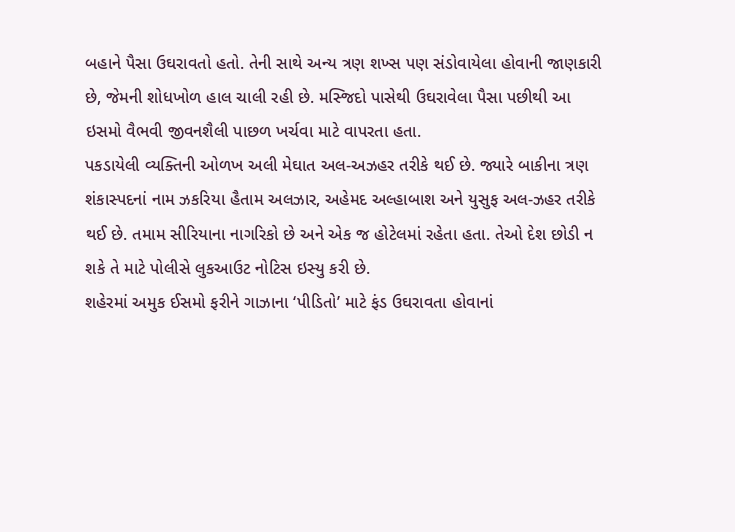બહાને પૈસા ઉઘરાવતો હતો. તેની સાથે અન્ય ત્રણ શખ્સ પણ સંડોવાયેલા હોવાની જાણકારી છે, જેમની શોધખોળ હાલ ચાલી રહી છે. મસ્જિદો પાસેથી ઉઘરાવેલા પૈસા પછીથી આ ઇસમો વૈભવી જીવનશૈલી પાછળ ખર્ચવા માટે વાપરતા હતા.
પકડાયેલી વ્યક્તિની ઓળખ અલી મેઘાત અલ-અઝહર તરીકે થઈ છે. જ્યારે બાકીના ત્રણ શંકાસ્પદનાં નામ ઝકરિયા હૈતામ અલઝાર, અહેમદ અલ્હાબાશ અને યુસુફ અલ-ઝહર તરીકે થઈ છે. તમામ સીરિયાના નાગરિકો છે અને એક જ હોટેલમાં રહેતા હતા. તેઓ દેશ છોડી ન શકે તે માટે પોલીસે લુકઆઉટ નોટિસ ઇસ્યુ કરી છે.
શહેરમાં અમુક ઈસમો ફરીને ગાઝાના ‘પીડિતો’ માટે ફંડ ઉઘરાવતા હોવાનાં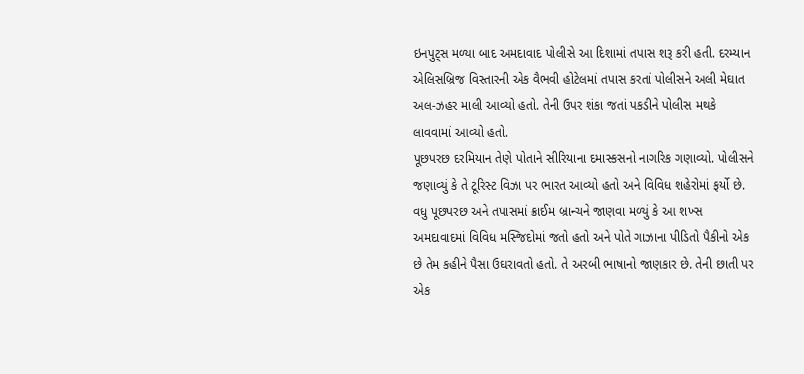ઇનપુટ્સ મળ્યા બાદ અમદાવાદ પોલીસે આ દિશામાં તપાસ શરૂ કરી હતી. દરમ્યાન એલિસબ્રિજ વિસ્તારની એક વૈભવી હોટેલમાં તપાસ કરતાં પોલીસને અલી મેઘાત અલ-ઝહર માલી આવ્યો હતો. તેની ઉપર શંકા જતાં પકડીને પોલીસ મથકે લાવવામાં આવ્યો હતો.
પૂછપરછ દરમિયાન તેણે પોતાને સીરિયાના દમાસ્કસનો નાગરિક ગણાવ્યો. પોલીસને જણાવ્યું કે તે ટૂરિસ્ટ વિઝા પર ભારત આવ્યો હતો અને વિવિધ શહેરોમાં ફર્યો છે.
વધુ પૂછપરછ અને તપાસમાં ક્રાઈમ બ્રાન્ચને જાણવા મળ્યું કે આ શખ્સ અમદાવાદમાં વિવિધ મસ્જિદોમાં જતો હતો અને પોતે ગાઝાના પીડિતો પૈકીનો એક છે તેમ કહીને પૈસા ઉઘરાવતો હતો. તે અરબી ભાષાનો જાણકાર છે. તેની છાતી પર એક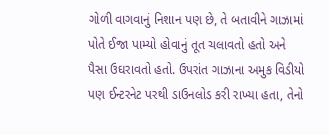ગોળી વાગવાનું નિશાન પણ છે, તે બતાવીને ગાઝામાં પોતે ઈજા પામ્યો હોવાનું તૂત ચલાવતો હતો અને પૈસા ઉઘરાવતો હતો. ઉપરાંત ગાઝાના અમુક વિડીયો પણ ઈન્ટરનેટ પરથી ડાઉનલોડ કરી રાખ્યા હતા, તેનો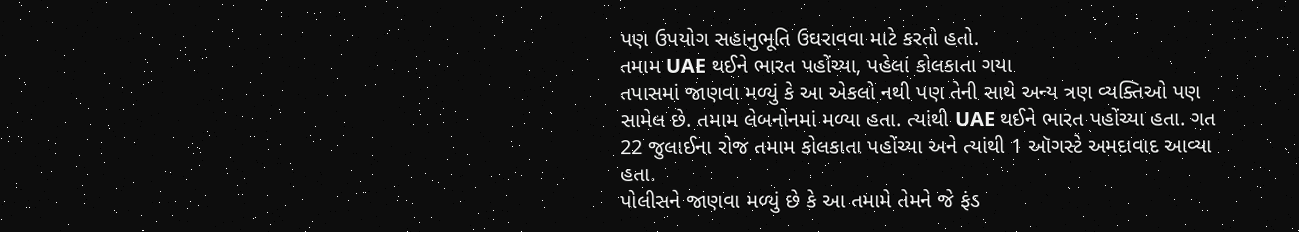પણ ઉપયોગ સહાનુભૂતિ ઉઘરાવવા માટે કરતો હતો.
તમામ UAE થઈને ભારત પહોંચ્યા, પહેલાં કોલકાતા ગયા
તપાસમાં જાણવા મળ્યું કે આ એકલો નથી પણ તેની સાથે અન્ય ત્રણ વ્યક્તિઓ પણ સામેલ છે. તમામ લેબનોનમાં મળ્યા હતા. ત્યાંથી UAE થઈને ભારત પહોંચ્યા હતા. ગત 22 જુલાઈના રોજ તમામ કોલકાતા પહોંચ્યા અને ત્યાંથી 1 ઑગસ્ટે અમદાવાદ આવ્યા હતા.
પોલીસને જાણવા મળ્યું છે કે આ તમામે તેમને જે ફંડ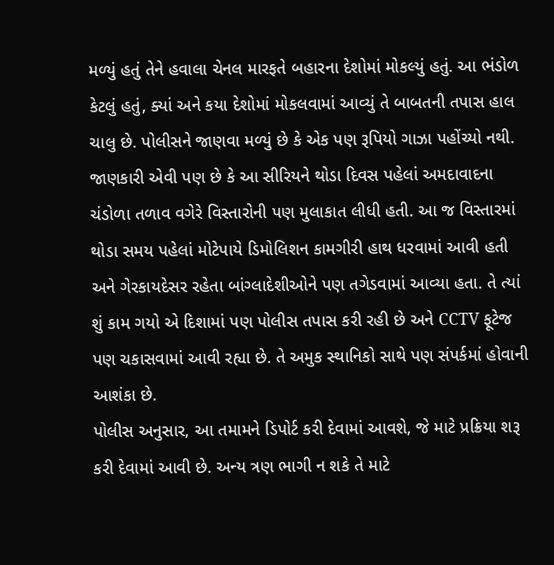મળ્યું હતું તેને હવાલા ચેનલ મારફતે બહારના દેશોમાં મોકલ્યું હતું. આ ભંડોળ કેટલું હતું, ક્યાં અને કયા દેશોમાં મોકલવામાં આવ્યું તે બાબતની તપાસ હાલ ચાલુ છે. પોલીસને જાણવા મળ્યું છે કે એક પણ રૂપિયો ગાઝા પહોંચ્યો નથી.
જાણકારી એવી પણ છે કે આ સીરિયને થોડા દિવસ પહેલાં અમદાવાદના ચંડોળા તળાવ વગેરે વિસ્તારોની પણ મુલાકાત લીધી હતી. આ જ વિસ્તારમાં થોડા સમય પહેલાં મોટેપાયે ડિમોલિશન કામગીરી હાથ ધરવામાં આવી હતી અને ગેરકાયદેસર રહેતા બાંગ્લાદેશીઓને પણ તગેડવામાં આવ્યા હતા. તે ત્યાં શું કામ ગયો એ દિશામાં પણ પોલીસ તપાસ કરી રહી છે અને CCTV ફૂટેજ પણ ચકાસવામાં આવી રહ્યા છે. તે અમુક સ્થાનિકો સાથે પણ સંપર્કમાં હોવાની આશંકા છે.
પોલીસ અનુસાર, આ તમામને ડિપોર્ટ કરી દેવામાં આવશે, જે માટે પ્રક્રિયા શરૂ કરી દેવામાં આવી છે. અન્ય ત્રણ ભાગી ન શકે તે માટે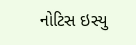નોટિસ ઇસ્યુ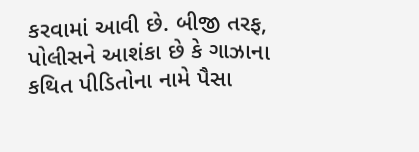કરવામાં આવી છે. બીજી તરફ, પોલીસને આશંકા છે કે ગાઝાના કથિત પીડિતોના નામે પૈસા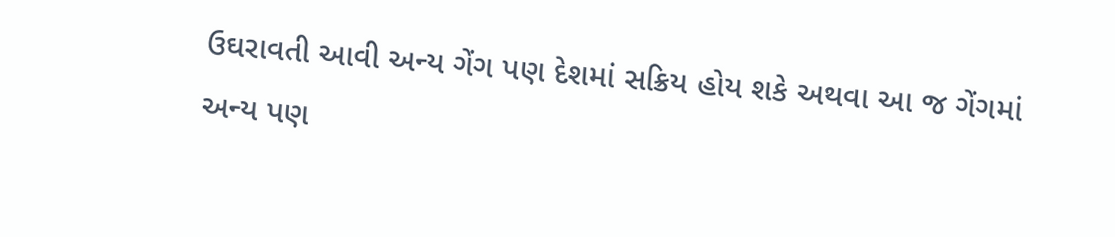ઉઘરાવતી આવી અન્ય ગેંગ પણ દેશમાં સક્રિય હોય શકે અથવા આ જ ગેંગમાં અન્ય પણ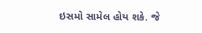ઇસમો સામેલ હોય શકે. જે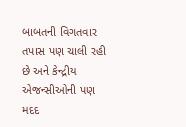બાબતની વિગતવાર તપાસ પણ ચાલી રહી છે અને કેન્દ્રીય એજન્સીઓની પણ મદદ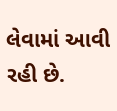લેવામાં આવી રહી છે.